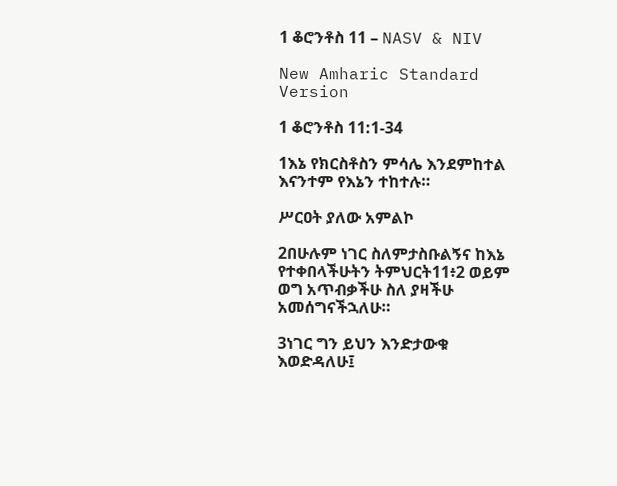1 ቆሮንቶስ 11 – NASV & NIV

New Amharic Standard Version

1 ቆሮንቶስ 11:1-34

1እኔ የክርስቶስን ምሳሌ እንደምከተል እናንተም የእኔን ተከተሉ።

ሥርዐት ያለው አምልኮ

2በሁሉም ነገር ስለምታስቡልኝና ከእኔ የተቀበላችሁትን ትምህርት11፥2 ወይም ወግ አጥብቃችሁ ስለ ያዛችሁ አመሰግናችኋለሁ።

3ነገር ግን ይህን እንድታውቁ እወድዳለሁ፤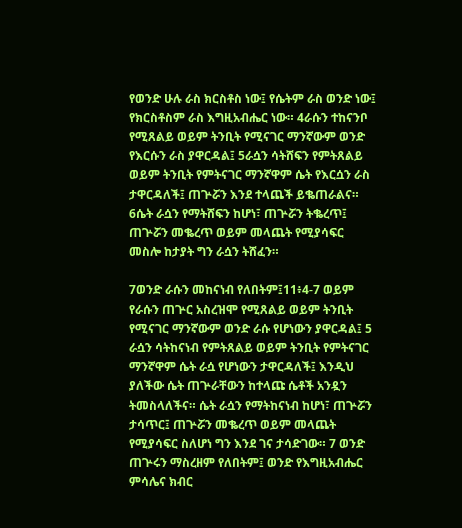የወንድ ሁሉ ራስ ክርስቶስ ነው፤ የሴትም ራስ ወንድ ነው፤ የክርስቶስም ራስ እግዚአብሔር ነው። 4ራሱን ተከናንቦ የሚጸልይ ወይም ትንቢት የሚናገር ማንኛውም ወንድ የእርሱን ራስ ያዋርዳል፤ 5ራሷን ሳትሸፍን የምትጸልይ ወይም ትንቢት የምትናገር ማንኛዋም ሴት የእርሷን ራስ ታዋርዳለች፤ ጠጕሯን እንደ ተላጨች ይቈጠራልና። 6ሴት ራሷን የማትሸፍን ከሆነ፣ ጠጕሯን ትቈረጥ፤ ጠጕሯን መቈረጥ ወይም መላጨት የሚያሳፍር መስሎ ከታያት ግን ራሷን ትሸፈን።

7ወንድ ራሱን መከናነብ የለበትም፤11፥4-7 ወይም የራሱን ጠጕር አስረዝሞ የሚጸልይ ወይም ትንቢት የሚናገር ማንኛውም ወንድ ራሱ የሆነውን ያዋርዳል፤ 5 ራሷን ሳትከናነብ የምትጸልይ ወይም ትንቢት የምትናገር ማንኛዋም ሴት ራሷ የሆነውን ታዋርዳለች፤ እንዲህ ያለችው ሴት ጠጕራቸውን ከተላጩ ሴቶች አንዷን ትመስላለችና። ሴት ራሷን የማትከናነብ ከሆነ፣ ጠጕሯን ታሳጥር፤ ጠጕሯን መቈረጥ ወይም መላጨት የሚያሳፍር ስለሆነ ግን እንደ ገና ታሳድገው። 7 ወንድ ጠጕሩን ማስረዘም የለበትም፤ ወንድ የእግዚአብሔር ምሳሌና ክብር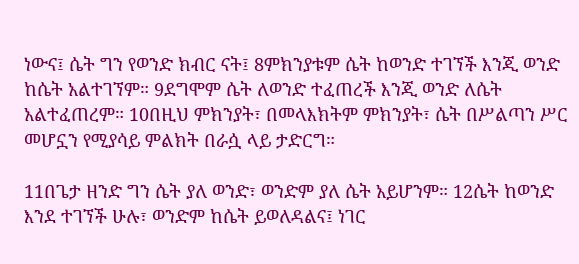ነውና፤ ሴት ግን የወንድ ክብር ናት፤ 8ምክንያቱም ሴት ከወንድ ተገኘች እንጂ ወንድ ከሴት አልተገኘም። 9ደግሞም ሴት ለወንድ ተፈጠረች እንጂ ወንድ ለሴት አልተፈጠረም። 10በዚህ ምክንያት፣ በመላእክትም ምክንያት፣ ሴት በሥልጣን ሥር መሆኗን የሚያሳይ ምልክት በራሷ ላይ ታድርግ።

11በጌታ ዘንድ ግን ሴት ያለ ወንድ፣ ወንድም ያለ ሴት አይሆንም። 12ሴት ከወንድ እንደ ተገኘች ሁሉ፣ ወንድም ከሴት ይወለዳልና፤ ነገር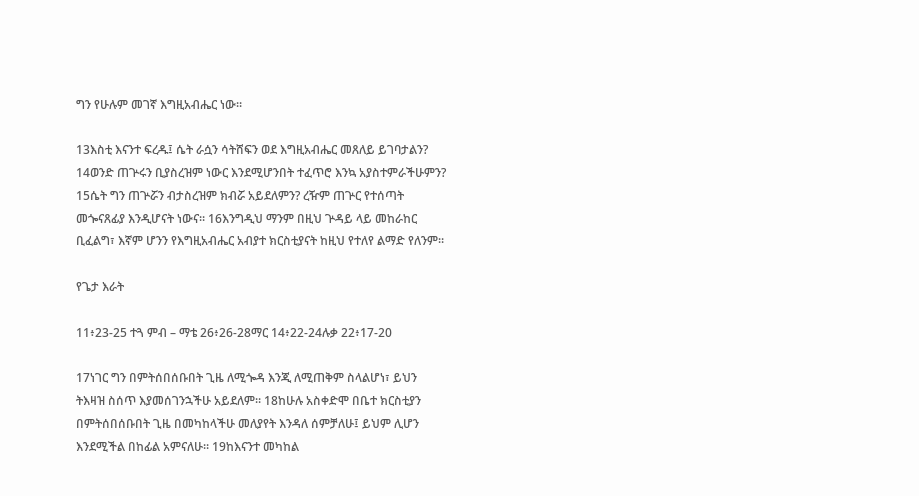ግን የሁሉም መገኛ እግዚአብሔር ነው።

13እስቲ እናንተ ፍረዱ፤ ሴት ራሷን ሳትሸፍን ወደ እግዚአብሔር መጸለይ ይገባታልን? 14ወንድ ጠጕሩን ቢያስረዝም ነውር እንደሚሆንበት ተፈጥሮ እንኳ አያስተምራችሁምን? 15ሴት ግን ጠጕሯን ብታስረዝም ክብሯ አይደለምን? ረዥም ጠጕር የተሰጣት መጐናጸፊያ እንዲሆናት ነውና። 16እንግዲህ ማንም በዚህ ጕዳይ ላይ መከራከር ቢፈልግ፣ እኛም ሆንን የእግዚአብሔር አብያተ ክርስቲያናት ከዚህ የተለየ ልማድ የለንም።

የጌታ እራት

11፥23-25 ተጓ ምብ – ማቴ 26፥26-28ማር 14፥22-24ሉቃ 22፥17-20

17ነገር ግን በምትሰበሰቡበት ጊዜ ለሚጐዳ እንጂ ለሚጠቅም ስላልሆነ፣ ይህን ትእዛዝ ስሰጥ እያመሰገንኋችሁ አይደለም። 18ከሁሉ አስቀድሞ በቤተ ክርስቲያን በምትሰበሰቡበት ጊዜ በመካከላችሁ መለያየት እንዳለ ሰምቻለሁ፤ ይህም ሊሆን እንደሚችል በከፊል አምናለሁ። 19ከእናንተ መካከል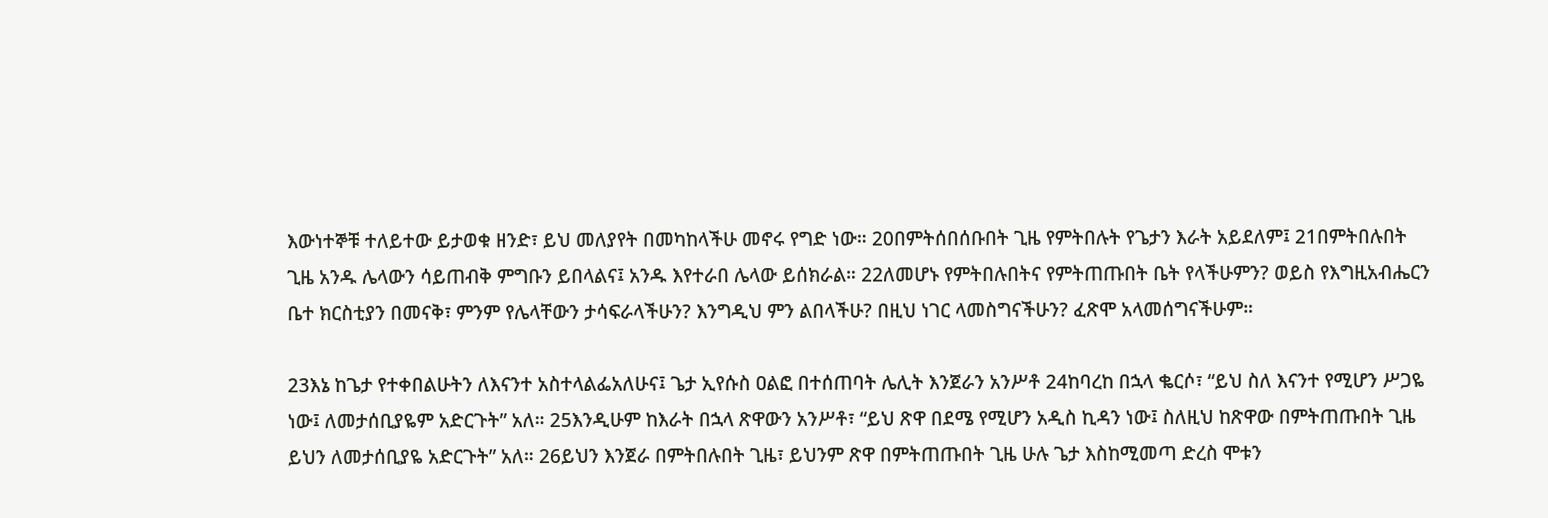እውነተኞቹ ተለይተው ይታወቁ ዘንድ፣ ይህ መለያየት በመካከላችሁ መኖሩ የግድ ነው። 20በምትሰበሰቡበት ጊዜ የምትበሉት የጌታን እራት አይደለም፤ 21በምትበሉበት ጊዜ አንዱ ሌላውን ሳይጠብቅ ምግቡን ይበላልና፤ አንዱ እየተራበ ሌላው ይሰክራል። 22ለመሆኑ የምትበሉበትና የምትጠጡበት ቤት የላችሁምን? ወይስ የእግዚአብሔርን ቤተ ክርስቲያን በመናቅ፣ ምንም የሌላቸውን ታሳፍራላችሁን? እንግዲህ ምን ልበላችሁ? በዚህ ነገር ላመስግናችሁን? ፈጽሞ አላመሰግናችሁም።

23እኔ ከጌታ የተቀበልሁትን ለእናንተ አስተላልፌአለሁና፤ ጌታ ኢየሱስ ዐልፎ በተሰጠባት ሌሊት እንጀራን አንሥቶ 24ከባረከ በኋላ ቈርሶ፣ “ይህ ስለ እናንተ የሚሆን ሥጋዬ ነው፤ ለመታሰቢያዬም አድርጉት” አለ። 25እንዲሁም ከእራት በኋላ ጽዋውን አንሥቶ፣ “ይህ ጽዋ በደሜ የሚሆን አዲስ ኪዳን ነው፤ ስለዚህ ከጽዋው በምትጠጡበት ጊዜ ይህን ለመታሰቢያዬ አድርጉት” አለ። 26ይህን እንጀራ በምትበሉበት ጊዜ፣ ይህንም ጽዋ በምትጠጡበት ጊዜ ሁሉ ጌታ እስከሚመጣ ድረስ ሞቱን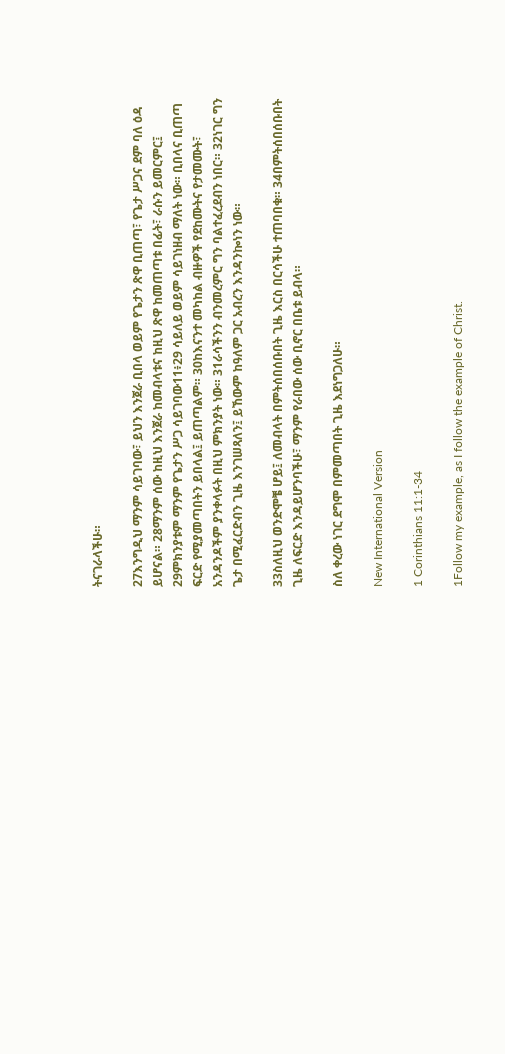ትናገራላችሁ።

27እንግዲህ ማንም ሳይገባው፣ ይህን እንጀራ ቢበላ ወይም የጌታን ጽዋ ቢጠጣ፣ የጌታ ሥጋና ደም ባለ ዕዳ ይሆናል። 28ማንም ሰው ከዚህ እንጀራ ከመብላቱና ከዚህ ጽዋ ከመጠጣቱ በፊት፣ ራሱን ይመርምር፤ 29ምክንያቱም ማንም የጌታን ሥጋ ሳይገባው11፥29 ሳይለይ ወይም ሳይገነዘብ ማለት ነው። ቢበላና ቢጠጣ ፍርድ የሚያመጣበትን ይበላል፤ ይጠጣልም። 30ከእናንተ መካከል ብዙዎች የደከሙትና የታመሙት፣ አንዳንዶችም ያንቀላፉት በዚህ ምክንያት ነው። 31ራሳችንን ብንመረምር ግን ባልተፈረደብን ነበር። 32ነገር ግን ጌታ በሚፈርድብን ጊዜ እንገሠጻለን፤ ይኸውም ከዓለም ጋር አብረን እንዳንኰነን ነው።

33ስለዚህ ወንድሞቼ ሆይ፤ ለመብላት በምትሰበሰቡበት ጊዜ እርስ በርሳችሁ ተጠባበቁ። 34በምትሰበሰቡበት ጊዜ ለፍርድ እንዳይሆንባችሁ፣ ማንም የራበው ሰው ቢኖር በቤቱ ይብላ።

ስለ ቀረው ነገር ደግሞ በምመጣበት ጊዜ እደነግጋለሁ።

New International Version

1 Corinthians 11:1-34

1Follow my example, as I follow the example of Christ.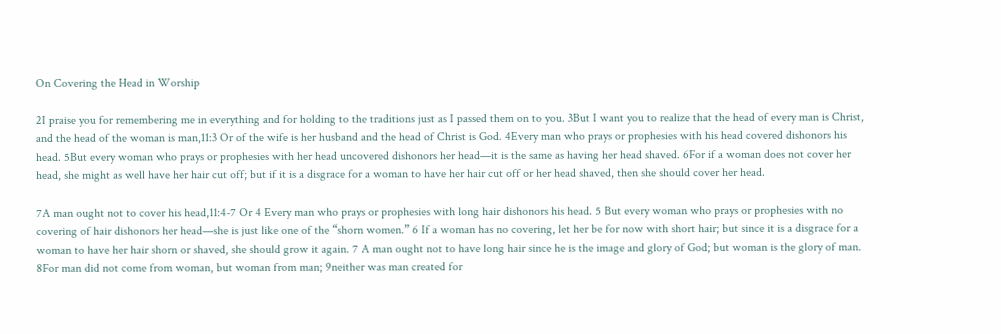On Covering the Head in Worship

2I praise you for remembering me in everything and for holding to the traditions just as I passed them on to you. 3But I want you to realize that the head of every man is Christ, and the head of the woman is man,11:3 Or of the wife is her husband and the head of Christ is God. 4Every man who prays or prophesies with his head covered dishonors his head. 5But every woman who prays or prophesies with her head uncovered dishonors her head—it is the same as having her head shaved. 6For if a woman does not cover her head, she might as well have her hair cut off; but if it is a disgrace for a woman to have her hair cut off or her head shaved, then she should cover her head.

7A man ought not to cover his head,11:4-7 Or 4 Every man who prays or prophesies with long hair dishonors his head. 5 But every woman who prays or prophesies with no covering of hair dishonors her head—she is just like one of the “shorn women.” 6 If a woman has no covering, let her be for now with short hair; but since it is a disgrace for a woman to have her hair shorn or shaved, she should grow it again. 7 A man ought not to have long hair since he is the image and glory of God; but woman is the glory of man. 8For man did not come from woman, but woman from man; 9neither was man created for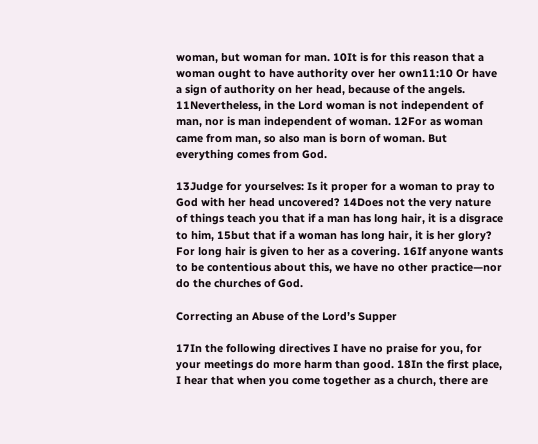woman, but woman for man. 10It is for this reason that a woman ought to have authority over her own11:10 Or have a sign of authority on her head, because of the angels. 11Nevertheless, in the Lord woman is not independent of man, nor is man independent of woman. 12For as woman came from man, so also man is born of woman. But everything comes from God.

13Judge for yourselves: Is it proper for a woman to pray to God with her head uncovered? 14Does not the very nature of things teach you that if a man has long hair, it is a disgrace to him, 15but that if a woman has long hair, it is her glory? For long hair is given to her as a covering. 16If anyone wants to be contentious about this, we have no other practice—nor do the churches of God.

Correcting an Abuse of the Lord’s Supper

17In the following directives I have no praise for you, for your meetings do more harm than good. 18In the first place, I hear that when you come together as a church, there are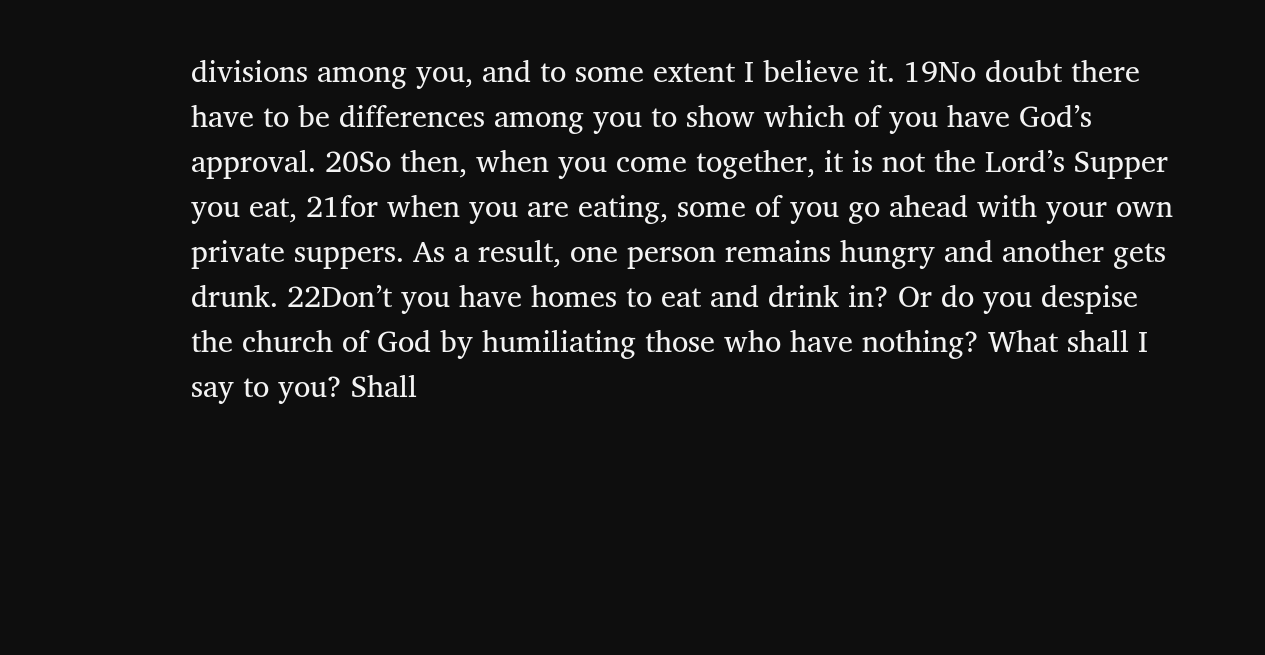divisions among you, and to some extent I believe it. 19No doubt there have to be differences among you to show which of you have God’s approval. 20So then, when you come together, it is not the Lord’s Supper you eat, 21for when you are eating, some of you go ahead with your own private suppers. As a result, one person remains hungry and another gets drunk. 22Don’t you have homes to eat and drink in? Or do you despise the church of God by humiliating those who have nothing? What shall I say to you? Shall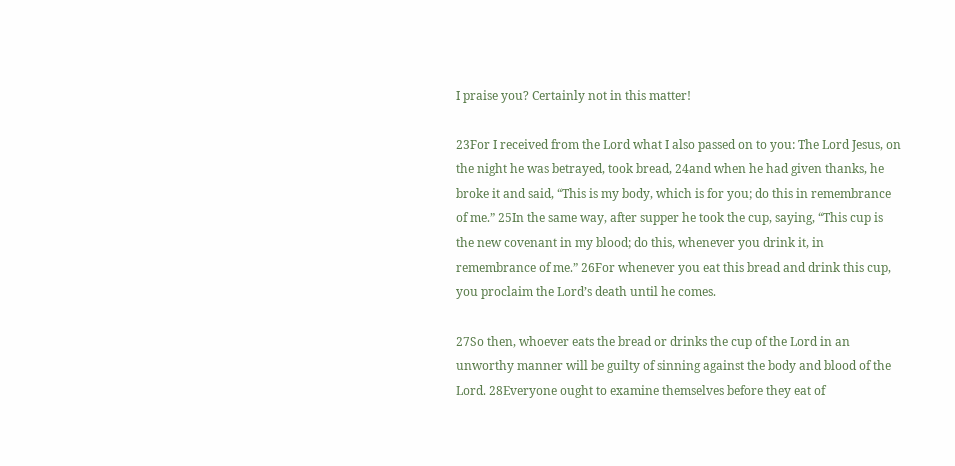I praise you? Certainly not in this matter!

23For I received from the Lord what I also passed on to you: The Lord Jesus, on the night he was betrayed, took bread, 24and when he had given thanks, he broke it and said, “This is my body, which is for you; do this in remembrance of me.” 25In the same way, after supper he took the cup, saying, “This cup is the new covenant in my blood; do this, whenever you drink it, in remembrance of me.” 26For whenever you eat this bread and drink this cup, you proclaim the Lord’s death until he comes.

27So then, whoever eats the bread or drinks the cup of the Lord in an unworthy manner will be guilty of sinning against the body and blood of the Lord. 28Everyone ought to examine themselves before they eat of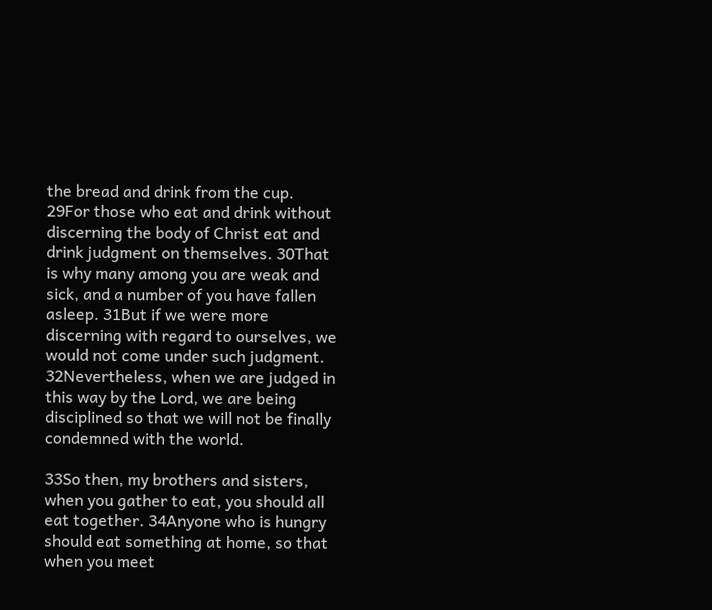the bread and drink from the cup. 29For those who eat and drink without discerning the body of Christ eat and drink judgment on themselves. 30That is why many among you are weak and sick, and a number of you have fallen asleep. 31But if we were more discerning with regard to ourselves, we would not come under such judgment. 32Nevertheless, when we are judged in this way by the Lord, we are being disciplined so that we will not be finally condemned with the world.

33So then, my brothers and sisters, when you gather to eat, you should all eat together. 34Anyone who is hungry should eat something at home, so that when you meet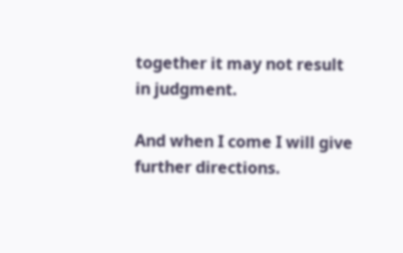together it may not result in judgment.

And when I come I will give further directions.